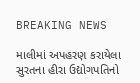BREAKING NEWS

માલીમાં અપહરણ કરાયેલા સુરતના હીરા ઉદ્યોગપતિનો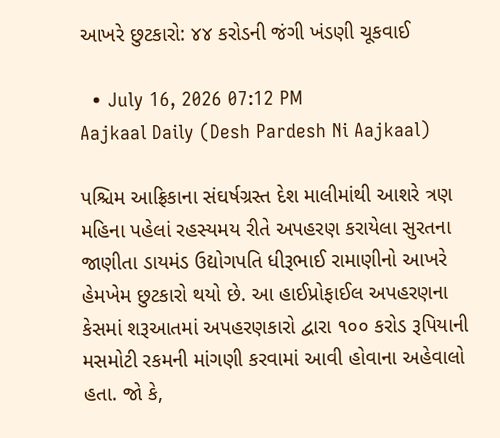આખરે છુટકારો: ૪૪ કરોડની જંગી ખંડણી ચૂકવાઈ

  • July 16, 2026 07:12 PM
Aajkaal Daily (Desh Pardesh Ni Aajkaal)

પશ્ચિમ આફ્રિકાના સંઘર્ષગ્રસ્ત દેશ માલીમાંથી આશરે ત્રણ મહિના પહેલાં રહસ્યમય રીતે અપહરણ કરાયેલા સુરતના જાણીતા ડાયમંડ ઉદ્યોગપતિ ધીરૂભાઈ રામાણીનો આખરે હેમખેમ છુટકારો થયો છે. આ હાઈપ્રોફાઈલ અપહરણના કેસમાં શરૂઆતમાં અપહરણકારો દ્વારા ૧૦૦ કરોડ રૂપિયાની મસમોટી રકમની માંગણી કરવામાં આવી હોવાના અહેવાલો હતા. જો કે,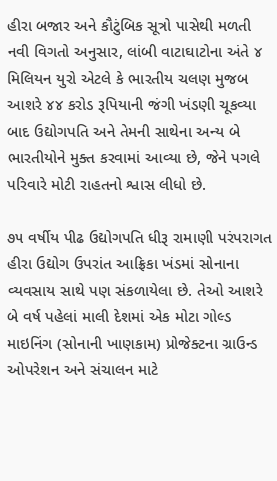હીરા બજાર અને કૌટુંબિક સૂત્રો પાસેથી મળતી નવી વિગતો અનુસાર, લાંબી વાટાઘાટોના અંતે ૪ મિલિયન યુરો એટલે કે ભારતીય ચલણ મુજબ આશરે ૪૪ કરોડ રૂપિયાની જંગી ખંડણી ચૂકવ્યા બાદ ઉદ્યોગપતિ અને તેમની સાથેના અન્ય બે ભારતીયોને મુક્ત કરવામાં આવ્યા છે, જેને પગલે પરિવારે મોટી રાહતનો શ્વાસ લીધો છે.

૭૫ વર્ષીય પીઢ ઉદ્યોગપતિ ધીરૂ રામાણી પરંપરાગત હીરા ઉદ્યોગ ઉપરાંત આફ્રિકા ખંડમાં સોનાના વ્યવસાય સાથે પણ સંકળાયેલા છે. તેઓ આશરે બે વર્ષ પહેલાં માલી દેશમાં એક મોટા ગોલ્ડ માઇનિંગ (સોનાની ખાણકામ) પ્રોજેક્ટના ગ્રાઉન્ડ ઓપરેશન અને સંચાલન માટે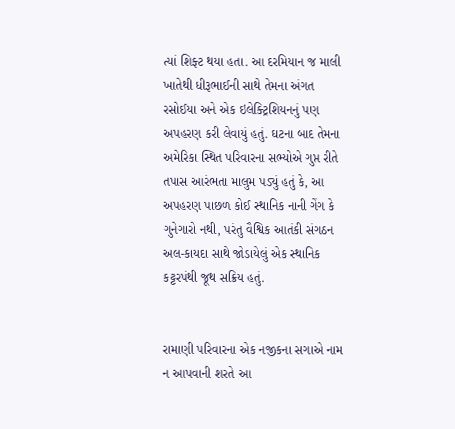ત્યાં શિફ્ટ થયા હતા. આ દરમિયાન જ માલી ખાતેથી ધીરૂભાઈની સાથે તેમના અંગત રસોઈયા અને એક ઇલેક્ટ્રિશિયનનું પણ અપહરણ કરી લેવાયું હતું. ઘટના બાદ તેમના અમેરિકા સ્થિત પરિવારના સભ્યોએ ગુપ્ત રીતે તપાસ આરંભતા માલુમ પડ્યું હતું કે, આ અપહરણ પાછળ કોઈ સ્થાનિક નાની ગેંગ કે ગુનેગારો નથી, પરંતુ વૈશ્વિક આતંકી સંગઠન અલ-કાયદા સાથે જોડાયેલું એક સ્થાનિક કટ્ટરપંથી જૂથ સક્રિય હતું.


રામાણી પરિવારના એક નજીકના સગાએ નામ ન આપવાની શરતે આ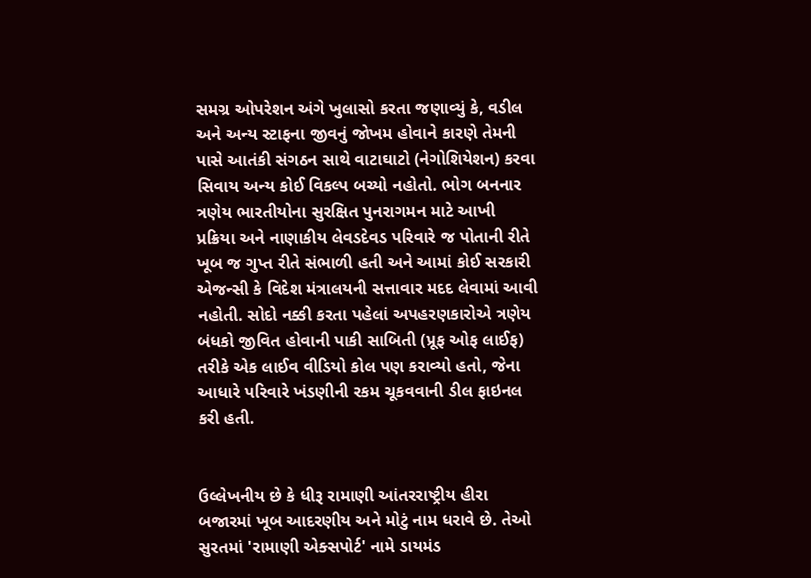સમગ્ર ઓપરેશન અંગે ખુલાસો કરતા જણાવ્યું કે, વડીલ અને અન્ય સ્ટાફના જીવનું જોખમ હોવાને કારણે તેમની પાસે આતંકી સંગઠન સાથે વાટાઘાટો (નેગોશિયેશન) કરવા સિવાય અન્ય કોઈ વિકલ્પ બચ્યો નહોતો. ભોગ બનનાર ત્રણેય ભારતીયોના સુરક્ષિત પુનરાગમન માટે આખી પ્રક્રિયા અને નાણાકીય લેવડદેવડ પરિવારે જ પોતાની રીતે ખૂબ જ ગુપ્ત રીતે સંભાળી હતી અને આમાં કોઈ સરકારી એજન્સી કે વિદેશ મંત્રાલયની સત્તાવાર મદદ લેવામાં આવી નહોતી. સોદો નક્કી કરતા પહેલાં અપહરણકારોએ ત્રણેય બંધકો જીવિત હોવાની પાકી સાબિતી (પ્રૂફ ઓફ લાઈફ) તરીકે એક લાઈવ વીડિયો કોલ પણ કરાવ્યો હતો, જેના આધારે પરિવારે ખંડણીની રકમ ચૂકવવાની ડીલ ફાઇનલ કરી હતી.


ઉલ્લેખનીય છે કે ધીરૂ રામાણી આંતરરાષ્ટ્રીય હીરા બજારમાં ખૂબ આદરણીય અને મોટું નામ ધરાવે છે. તેઓ સુરતમાં 'રામાણી એક્સપોર્ટ' નામે ડાયમંડ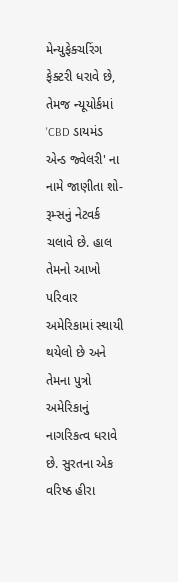મેન્યુફેક્ચરિંગ ફેક્ટરી ધરાવે છે, તેમજ ન્યૂયોર્કમાં 'CBD ડાયમંડ એન્ડ જ્વેલરી' ના નામે જાણીતા શો-રૂમ્સનું નેટવર્ક ચલાવે છે. હાલ તેમનો આખો પરિવાર અમેરિકામાં સ્થાયી થયેલો છે અને તેમના પુત્રો અમેરિકાનું નાગરિકત્વ ધરાવે છે. સુરતના એક વરિષ્ઠ હીરા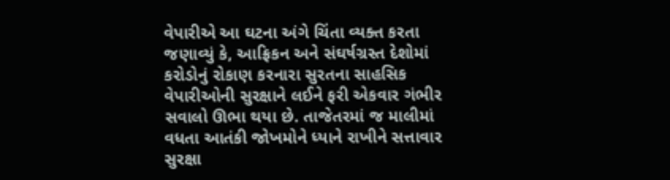વેપારીએ આ ઘટના અંગે ચિંતા વ્યક્ત કરતા જણાવ્યું કે, આફ્રિકન અને સંઘર્ષગ્રસ્ત દેશોમાં કરોડોનું રોકાણ કરનારા સુરતના સાહસિક વેપારીઓની સુરક્ષાને લઈને ફરી એકવાર ગંભીર સવાલો ઊભા થયા છે. તાજેતરમાં જ માલીમાં વધતા આતંકી જોખમોને ધ્યાને રાખીને સત્તાવાર સુરક્ષા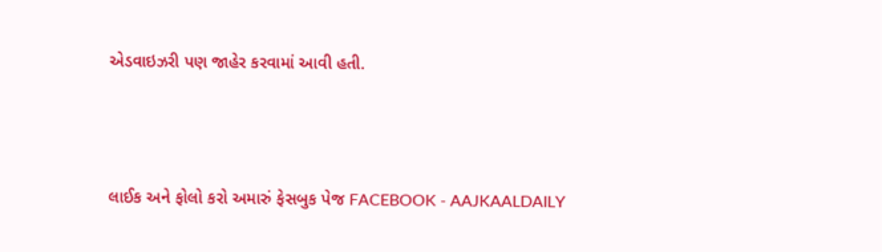એડવાઇઝરી પણ જાહેર કરવામાં આવી હતી.



લાઈક અને ફોલો કરો અમારું ફેસબુક પેજ FACEBOOK - AAJKAALDAILY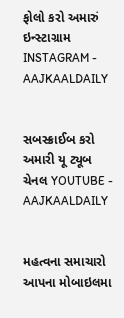ફોલો કરો અમારું ઇન્સ્ટાગ્રામ INSTAGRAM - AAJKAALDAILY


સબસ્ક્રાઈબ કરો અમારી યૂ ટ્યૂબ ચેનલ YOUTUBE - AAJKAALDAILY


મહત્વના સમાચારો આપના મોબાઇલમા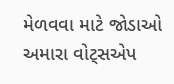મેળવવા માટે જોડાઓ અમારા વોટ્સએપ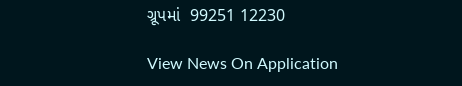ગ્રૂપમાં  99251 12230

View News On Application